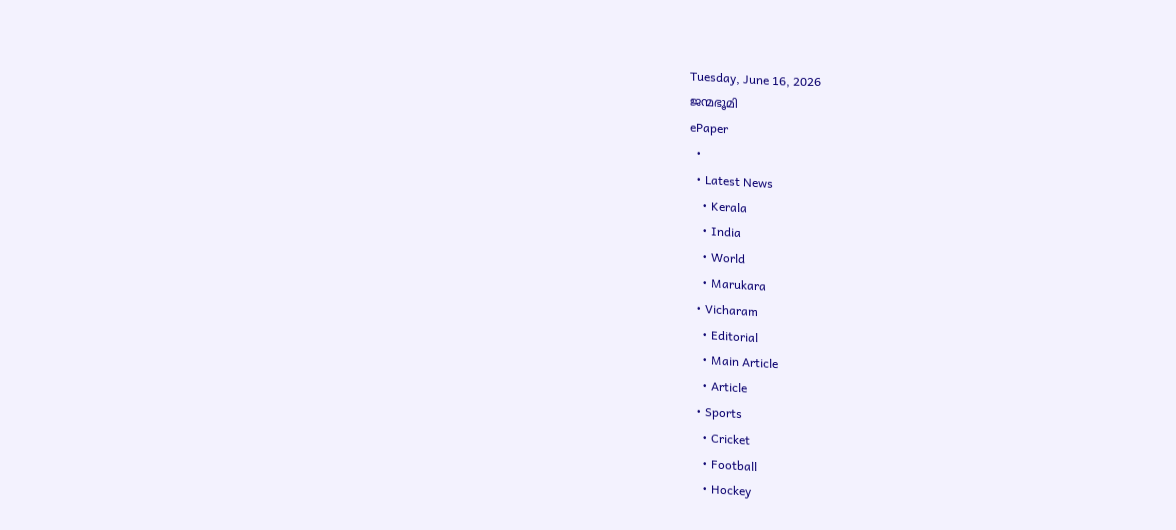Tuesday, June 16, 2026
ജന്മഭൂമി
ePaper
  •
  • Latest News
    • Kerala
    • India
    • World
    • Marukara
  • Vicharam
    • Editorial
    • Main Article
    • Article
  • Sports
    • Cricket
    • Football
    • Hockey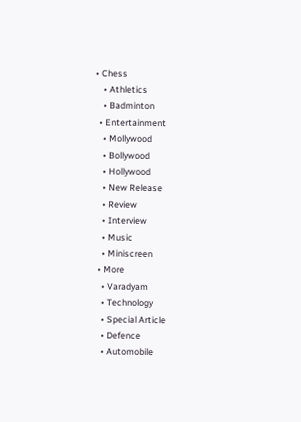• Chess
    • Athletics
    • Badminton
  • Entertainment
    • Mollywood
    • Bollywood
    • Hollywood
    • New Release
    • Review
    • Interview
    • Music
    • Miniscreen
  • More
    • Varadyam
    • Technology
    • Special Article
    • Defence
    • Automobile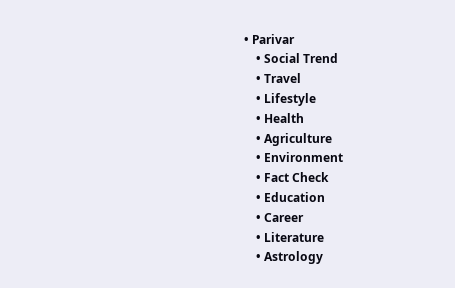• Parivar
    • Social Trend
    • Travel
    • Lifestyle
    • Health
    • Agriculture
    • Environment
    • Fact Check
    • Education
    • Career
    • Literature
    • Astrology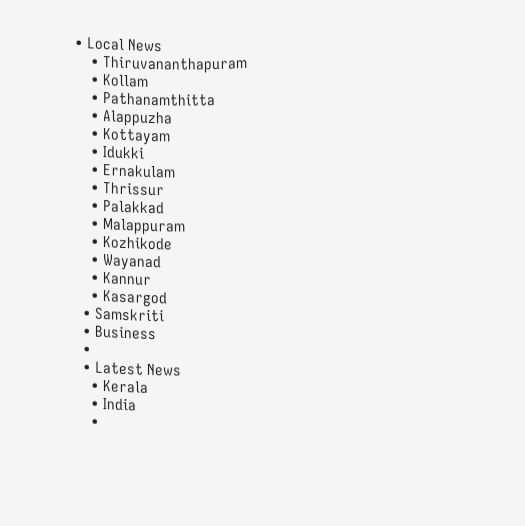• Local News
    • Thiruvananthapuram
    • Kollam
    • Pathanamthitta
    • Alappuzha
    • Kottayam
    • Idukki
    • Ernakulam
    • Thrissur
    • Palakkad
    • Malappuram
    • Kozhikode
    • Wayanad
    • Kannur
    • Kasargod
  • Samskriti
  • Business
  •
  • Latest News
    • Kerala
    • India
    •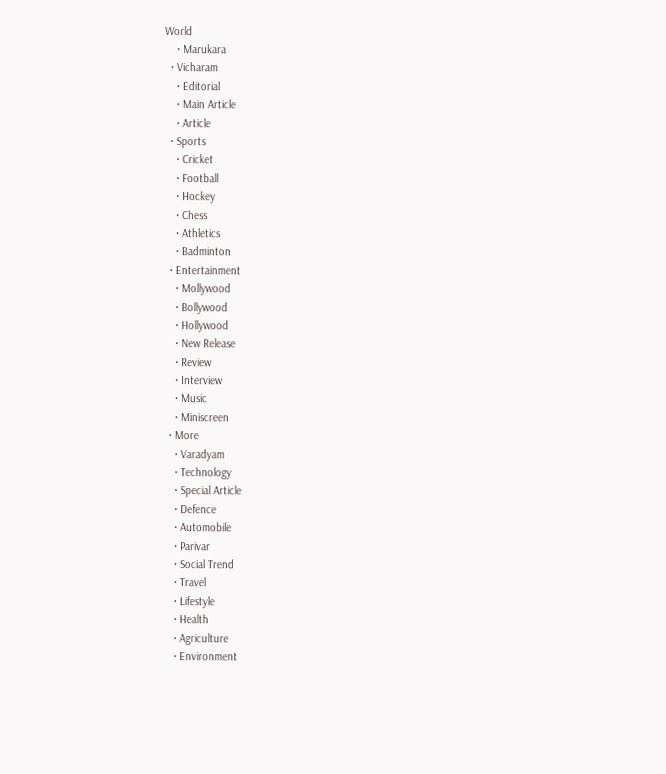World
    • Marukara
  • Vicharam
    • Editorial
    • Main Article
    • Article
  • Sports
    • Cricket
    • Football
    • Hockey
    • Chess
    • Athletics
    • Badminton
  • Entertainment
    • Mollywood
    • Bollywood
    • Hollywood
    • New Release
    • Review
    • Interview
    • Music
    • Miniscreen
  • More
    • Varadyam
    • Technology
    • Special Article
    • Defence
    • Automobile
    • Parivar
    • Social Trend
    • Travel
    • Lifestyle
    • Health
    • Agriculture
    • Environment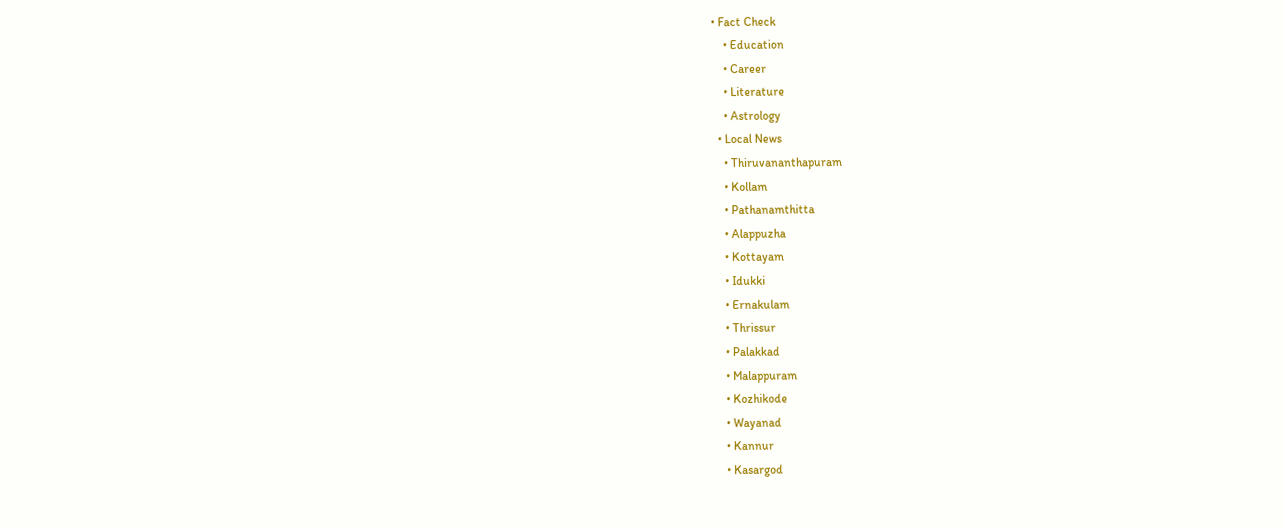• Fact Check
    • Education
    • Career
    • Literature
    • Astrology
  • Local News
    • Thiruvananthapuram
    • Kollam
    • Pathanamthitta
    • Alappuzha
    • Kottayam
    • Idukki
    • Ernakulam
    • Thrissur
    • Palakkad
    • Malappuram
    • Kozhikode
    • Wayanad
    • Kannur
    • Kasargod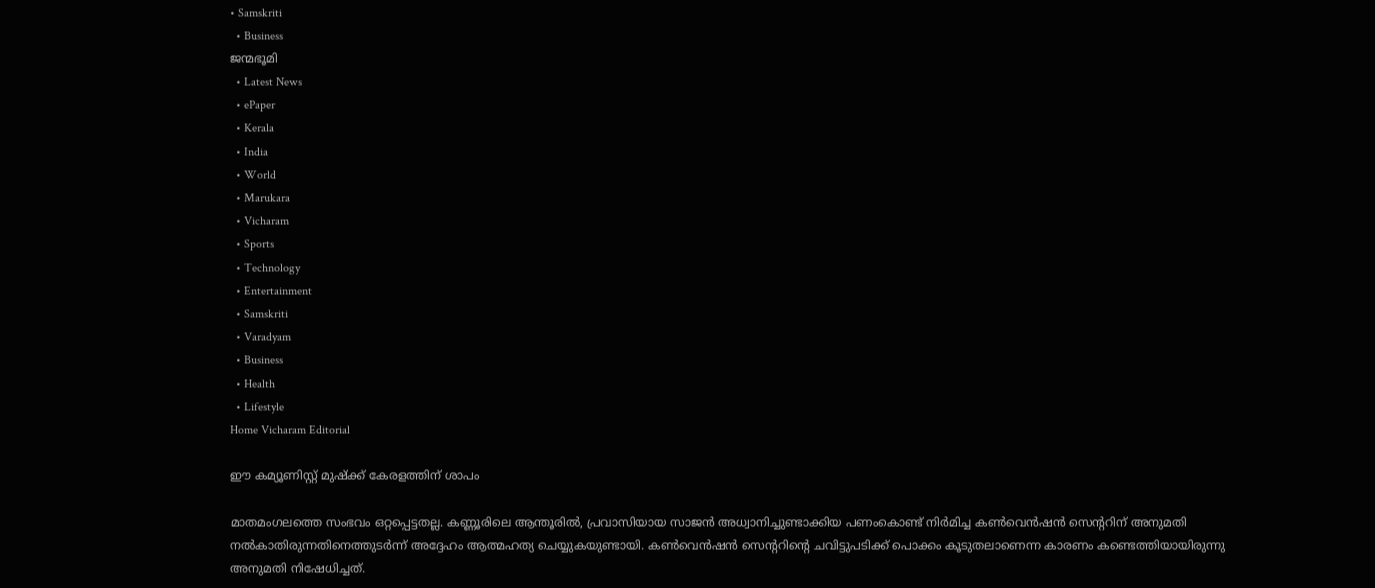• Samskriti
  • Business
ജന്മഭൂമി
  • Latest News
  • ePaper
  • Kerala
  • India
  • World
  • Marukara
  • Vicharam
  • Sports
  • Technology
  • Entertainment
  • Samskriti
  • Varadyam
  • Business
  • Health
  • Lifestyle
Home Vicharam Editorial

ഈ കമ്യൂണിസ്റ്റ് മുഷ്‌ക്ക് കേരളത്തിന് ശാപം

മാതമംഗലത്തെ സംഭവം ഒറ്റപ്പെട്ടതല്ല. കണ്ണൂരിലെ ആന്തൂരില്‍, പ്രവാസിയായ സാജന്‍ അധ്വാനിച്ചുണ്ടാക്കിയ പണംകൊണ്ട് നിര്‍മിച്ച കണ്‍വെന്‍ഷന്‍ സെന്ററിന് അനുമതി നല്‍കാതിരുന്നതിനെത്തുടര്‍ന്ന് അദ്ദേഹം ആത്മഹത്യ ചെയ്യുകയുണ്ടായി. കണ്‍വെന്‍ഷന്‍ സെന്ററിന്റെ ചവിട്ടുപടിക്ക് പൊക്കം കൂടുതലാണെന്ന കാരണം കണ്ടെത്തിയായിരുന്നു അനുമതി നിഷേധിച്ചത്.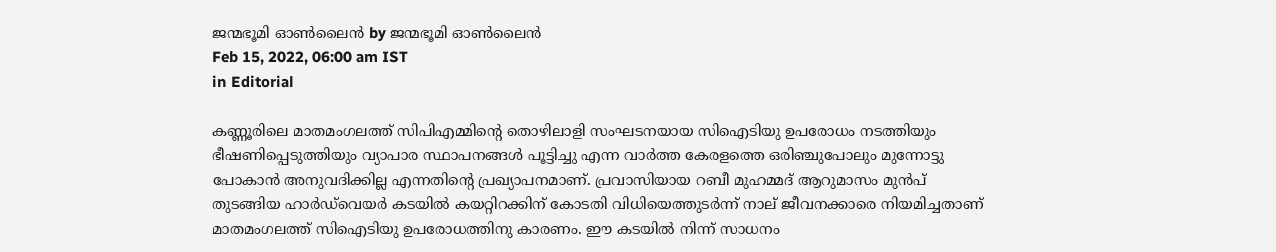ജന്മഭൂമി ഓണ്‍ലൈന്‍ by ജന്മഭൂമി ഓണ്‍ലൈന്‍
Feb 15, 2022, 06:00 am IST
in Editorial

കണ്ണൂരിലെ മാതമംഗലത്ത് സിപിഎമ്മിന്റെ തൊഴിലാളി സംഘടനയായ സിഐടിയു ഉപരോധം നടത്തിയും ഭീഷണിപ്പെടുത്തിയും വ്യാപാര സ്ഥാപനങ്ങള്‍ പൂട്ടിച്ചു എന്ന വാര്‍ത്ത കേരളത്തെ ഒരിഞ്ചുപോലും മുന്നോട്ടു പോകാന്‍ അനുവദിക്കില്ല എന്നതിന്റെ പ്രഖ്യാപനമാണ്. പ്രവാസിയായ റബീ മുഹമ്മദ് ആറുമാസം മുന്‍പ് തുടങ്ങിയ ഹാര്‍ഡ്‌വെയര്‍ കടയില്‍ കയറ്റിറക്കിന് കോടതി വിധിയെത്തുടര്‍ന്ന് നാല് ജീവനക്കാരെ നിയമിച്ചതാണ് മാതമംഗലത്ത് സിഐടിയു ഉപരോധത്തിനു കാരണം. ഈ കടയില്‍ നിന്ന് സാധനം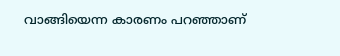വാങ്ങിയെന്ന കാരണം പറഞ്ഞാണ്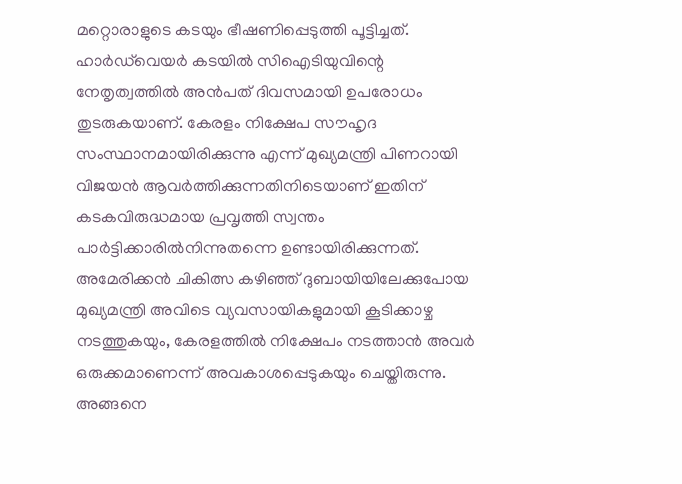മറ്റൊരാളുടെ കടയും ഭീഷണിപ്പെടുത്തി പൂട്ടിച്ചത്. ഹാര്‍ഡ്‌വെയര്‍ കടയില്‍ സിഐടിയുവിന്റെ നേതൃത്വത്തില്‍ അന്‍പത് ദിവസമായി ഉപരോധം തുടരുകയാണ്. കേരളം നിക്ഷേപ സൗഹൃദ സംസ്ഥാനമായിരിക്കുന്നു എന്ന് മുഖ്യമന്ത്രി പിണറായി വിജയന്‍ ആവര്‍ത്തിക്കുന്നതിനിടെയാണ് ഇതിന് കടകവിരുദ്ധമായ പ്രവൃത്തി സ്വന്തം പാര്‍ട്ടിക്കാരില്‍നിന്നുതന്നെ ഉണ്ടായിരിക്കുന്നത്. അമേരിക്കന്‍ ചികിത്സ കഴിഞ്ഞ് ദുബായിയിലേക്കുപോയ മുഖ്യമന്ത്രി അവിടെ വ്യവസായികളുമായി കൂടിക്കാഴ്ച നടത്തുകയും, കേരളത്തില്‍ നിക്ഷേപം നടത്താന്‍ അവര്‍ ഒരുക്കമാണെന്ന് അവകാശപ്പെടുകയും ചെയ്തിരുന്നു. അങ്ങനെ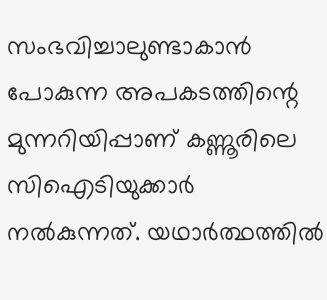സംഭവിച്ചാലുണ്ടാകാന്‍ പോകുന്ന അപകടത്തിന്റെ മുന്നറിയിപ്പാണ് കണ്ണൂരിലെ സിഐടിയുക്കാര്‍ നല്‍കുന്നത്. യഥാര്‍ത്ഥത്തില്‍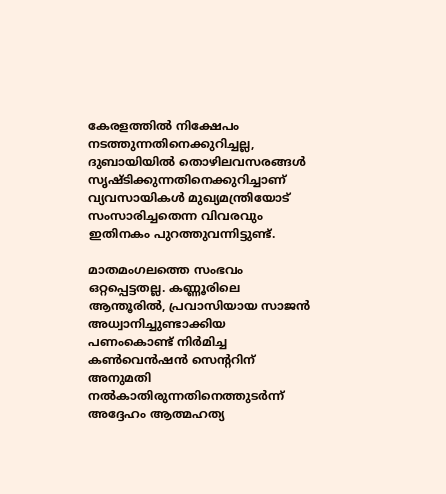കേരളത്തില്‍ നിക്ഷേപം നടത്തുന്നതിനെക്കുറിച്ചല്ല, ദുബായിയില്‍ തൊഴിലവസരങ്ങള്‍ സൃഷ്ടിക്കുന്നതിനെക്കുറിച്ചാണ് വ്യവസായികള്‍ മുഖ്യമന്ത്രിയോട് സംസാരിച്ചതെന്ന വിവരവും ഇതിനകം പുറത്തുവന്നിട്ടുണ്ട്.

മാതമംഗലത്തെ സംഭവം ഒറ്റപ്പെട്ടതല്ല. കണ്ണൂരിലെ ആന്തൂരില്‍, പ്രവാസിയായ സാജന്‍ അധ്വാനിച്ചുണ്ടാക്കിയ പണംകൊണ്ട് നിര്‍മിച്ച കണ്‍വെന്‍ഷന്‍ സെന്ററിന് അനുമതി നല്‍കാതിരുന്നതിനെത്തുടര്‍ന്ന് അദ്ദേഹം ആത്മഹത്യ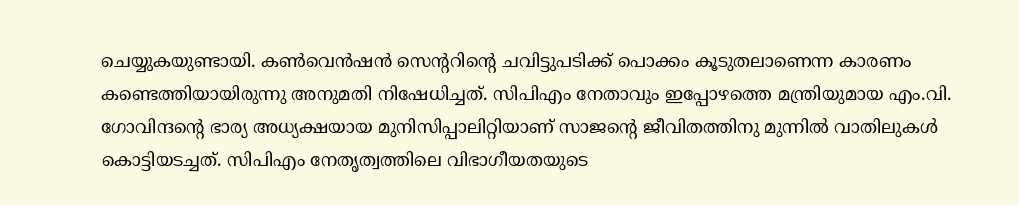ചെയ്യുകയുണ്ടായി. കണ്‍വെന്‍ഷന്‍ സെന്ററിന്റെ ചവിട്ടുപടിക്ക് പൊക്കം കൂടുതലാണെന്ന കാരണം കണ്ടെത്തിയായിരുന്നു അനുമതി നിഷേധിച്ചത്. സിപിഎം നേതാവും ഇപ്പോഴത്തെ മന്ത്രിയുമായ എം.വി. ഗോവിന്ദന്റെ ഭാര്യ അധ്യക്ഷയായ മുനിസിപ്പാലിറ്റിയാണ് സാജന്റെ ജീവിതത്തിനു മുന്നില്‍ വാതിലുകള്‍ കൊട്ടിയടച്ചത്. സിപിഎം നേതൃത്വത്തിലെ വിഭാഗീയതയുടെ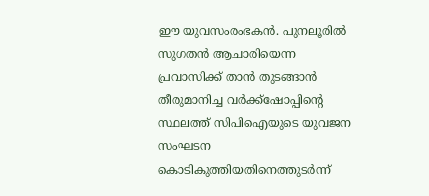ഈ യുവസംരംഭകന്‍. പുനലൂരില്‍ സുഗതന്‍ ആചാരിയെന്ന പ്രവാസിക്ക് താന്‍ തുടങ്ങാന്‍ തീരുമാനിച്ച വര്‍ക്ക്‌ഷോപ്പിന്റെ സ്ഥലത്ത് സിപിഐയുടെ യുവജന സംഘടന കൊടികുത്തിയതിനെത്തുടര്‍ന്ന്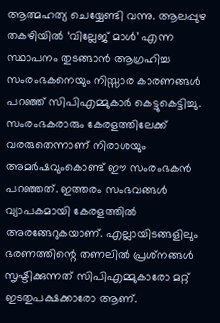ആത്മഹത്യ ചെയ്യേണ്ടി വന്നു. ആലപ്പുഴ തകഴിയില്‍ ‘വില്ലേജ് മാള്‍’ എന്ന സ്ഥാപനം തുടങ്ങാന്‍ ആഗ്രഹിച്ച സംരംഭകനെയും നിസ്സാര കാരണങ്ങള്‍ പറഞ്ഞ് സിപിഎമ്മുകാര്‍ കെട്ടുകെട്ടിച്ചു. സംരംഭകരാരും കേരളത്തിലേക്ക് വരരുതെന്നാണ് നിരാശയും അമര്‍ഷവുംകൊണ്ട് ഈ സംരംഭകന്‍ പറഞ്ഞത്. ഇത്തരം സംഭവങ്ങള്‍ വ്യാപകമായി കേരളത്തില്‍ അരങ്ങേറുകയാണ്. എല്ലായിടങ്ങളിലും ഭരണത്തിന്റെ തണലില്‍ പ്രശ്‌നങ്ങള്‍ സൃഷ്ടിക്കുന്നത് സിപിഎമ്മുകാരോ മറ്റ് ഇടതുപക്ഷക്കാരോ ആണ്.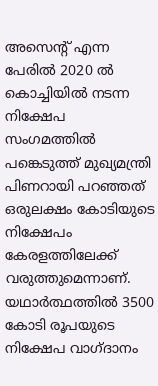അസെന്റ് എന്ന പേരില്‍ 2020 ല്‍ കൊച്ചിയില്‍ നടന്ന നിക്ഷേപ സംഗമത്തില്‍ പങ്കെടുത്ത് മുഖ്യമന്ത്രി പിണറായി പറഞ്ഞത് ഒരുലക്ഷം കോടിയുടെ നിക്ഷേപം കേരളത്തിലേക്ക് വരുത്തുമെന്നാണ്. യഥാര്‍ത്ഥത്തില്‍ 3500 കോടി രൂപയുടെ നിക്ഷേപ വാഗ്ദാനം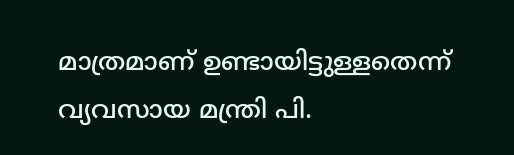മാത്രമാണ് ഉണ്ടായിട്ടുള്ളതെന്ന് വ്യവസായ മന്ത്രി പി.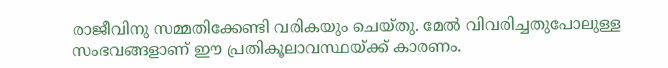രാജീവിനു സമ്മതിക്കേണ്ടി വരികയും ചെയ്തു. മേല്‍ വിവരിച്ചതുപോലുള്ള സംഭവങ്ങളാണ് ഈ പ്രതികൂലാവസ്ഥയ്‌ക്ക് കാരണം.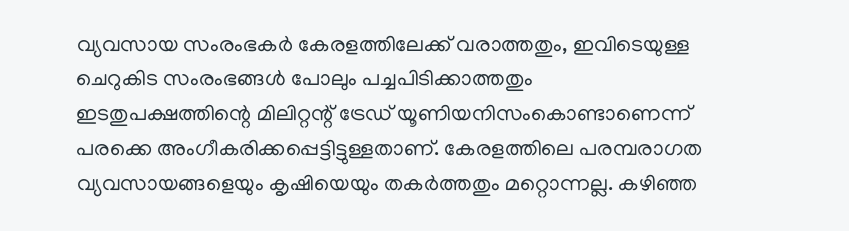വ്യവസായ സംരംഭകര്‍ കേരളത്തിലേക്ക് വരാത്തതും, ഇവിടെയുള്ള ചെറുകിട സംരംഭങ്ങള്‍ പോലും പച്ചപിടിക്കാത്തതും ഇടതുപക്ഷത്തിന്റെ മിലിറ്റന്റ് ട്രേഡ് യൂണിയനിസംകൊണ്ടാണെന്ന് പരക്കെ അംഗീകരിക്കപ്പെട്ടിട്ടുള്ളതാണ്. കേരളത്തിലെ പരമ്പരാഗത വ്യവസായങ്ങളെയും കൃഷിയെയും തകര്‍ത്തതും മറ്റൊന്നല്ല. കഴിഞ്ഞ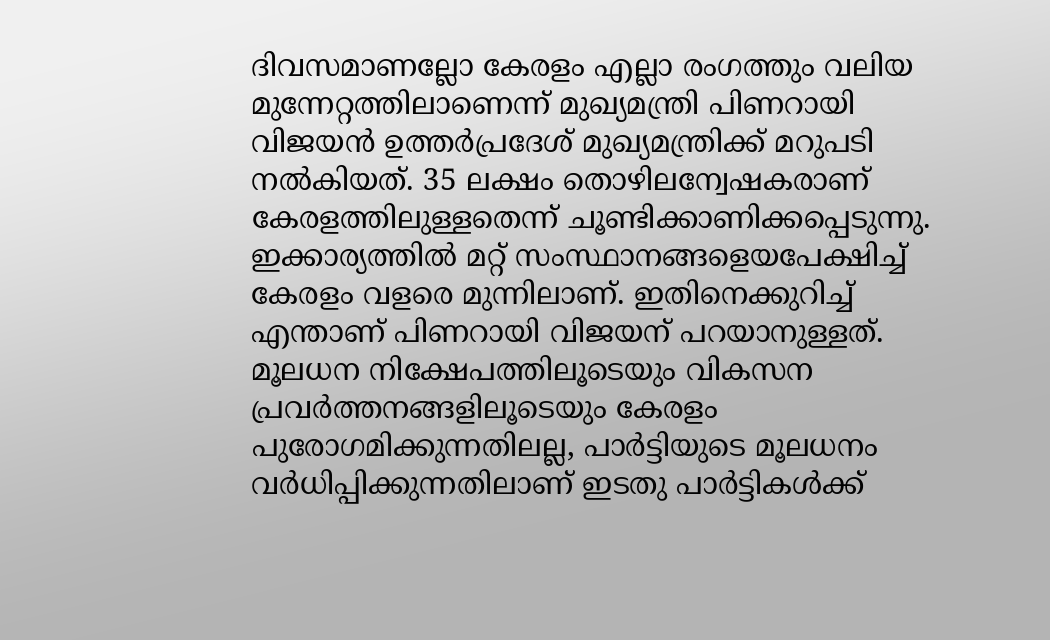ദിവസമാണല്ലോ കേരളം എല്ലാ രംഗത്തും വലിയ മുന്നേറ്റത്തിലാണെന്ന് മുഖ്യമന്ത്രി പിണറായി വിജയന്‍ ഉത്തര്‍പ്രദേശ് മുഖ്യമന്ത്രിക്ക് മറുപടി നല്‍കിയത്. 35 ലക്ഷം തൊഴിലന്വേഷകരാണ് കേരളത്തിലുള്ളതെന്ന് ചൂണ്ടിക്കാണിക്കപ്പെടുന്നു. ഇക്കാര്യത്തില്‍ മറ്റ് സംസ്ഥാനങ്ങളെയപേക്ഷിച്ച് കേരളം വളരെ മുന്നിലാണ്. ഇതിനെക്കുറിച്ച് എന്താണ് പിണറായി വിജയന് പറയാനുള്ളത്. മൂലധന നിക്ഷേപത്തിലൂടെയും വികസന പ്രവര്‍ത്തനങ്ങളിലൂടെയും കേരളം പുരോഗമിക്കുന്നതിലല്ല, പാര്‍ട്ടിയുടെ മൂലധനം വര്‍ധിപ്പിക്കുന്നതിലാണ് ഇടതു പാര്‍ട്ടികള്‍ക്ക്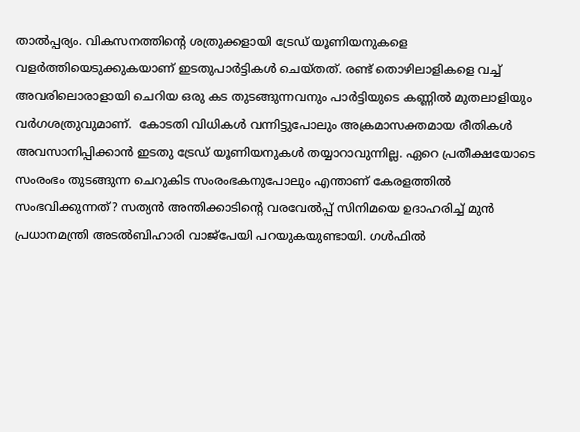താല്‍പ്പര്യം. വികസനത്തിന്റെ ശത്രുക്കളായി ട്രേഡ് യൂണിയനുകളെ വളര്‍ത്തിയെടുക്കുകയാണ് ഇടതുപാര്‍ട്ടികള്‍ ചെയ്തത്. രണ്ട് തൊഴിലാളികളെ വച്ച് അവരിലൊരാളായി ചെറിയ ഒരു കട തുടങ്ങുന്നവനും പാര്‍ട്ടിയുടെ കണ്ണില്‍ മുതലാളിയും വര്‍ഗശത്രുവുമാണ്.  കോടതി വിധികള്‍ വന്നിട്ടുപോലും അക്രമാസക്തമായ രീതികള്‍ അവസാനിപ്പിക്കാന്‍ ഇടതു ട്രേഡ് യൂണിയനുകള്‍ തയ്യാറാവുന്നില്ല. ഏറെ പ്രതീക്ഷയോടെ സംരംഭം തുടങ്ങുന്ന ചെറുകിട സംരംഭകനുപോലും എന്താണ് കേരളത്തില്‍ സംഭവിക്കുന്നത്? സത്യന്‍ അന്തിക്കാടിന്റെ വരവേല്‍പ്പ് സിനിമയെ ഉദാഹരിച്ച് മുന്‍ പ്രധാനമന്ത്രി അടല്‍ബിഹാരി വാജ്‌പേയി പറയുകയുണ്ടായി. ഗള്‍ഫില്‍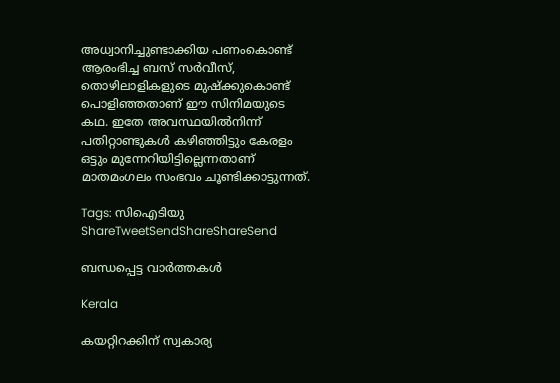അധ്വാനിച്ചുണ്ടാക്കിയ പണംകൊണ്ട് ആരംഭിച്ച ബസ് സര്‍വീസ്, തൊഴിലാളികളുടെ മുഷ്‌ക്കുകൊണ്ട് പൊളിഞ്ഞതാണ് ഈ സിനിമയുടെ കഥ. ഇതേ അവസ്ഥയില്‍നിന്ന് പതിറ്റാണ്ടുകള്‍ കഴിഞ്ഞിട്ടും കേരളം ഒട്ടും മുന്നേറിയിട്ടില്ലെന്നതാണ് മാതമംഗലം സംഭവം ചൂണ്ടിക്കാട്ടുന്നത്.

Tags: സിഐടിയു
ShareTweetSendShareShareSend

ബന്ധപ്പെട്ട വാര്‍ത്തകള്‍

Kerala

കയറ്റിറക്കിന് സ്വകാര്യ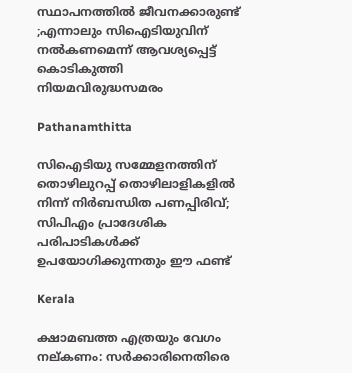സ്ഥാപനത്തില്‍ ജീവനക്കാരുണ്ട് ;എന്നാലും സിഐടിയുവിന് നല്‍കണമെന്ന് ആവശ്യപ്പെട്ട് കൊടികുത്തി നിയമവിരുദ്ധസമരം

Pathanamthitta

സിഐടിയു സമ്മേളനത്തിന് തൊഴിലുറപ്പ് തൊഴിലാളികളില്‍ നിന്ന് നിര്‍ബന്ധിത പണപ്പിരിവ്; സിപിഎം പ്രാദേശിക പരിപാടികൾക്ക് ഉപയോഗിക്കുന്നതും ഈ ഫണ്ട്

Kerala

ക്ഷാമബത്ത എത്രയും വേഗം നല്കണം: സര്‍ക്കാരിനെതിരെ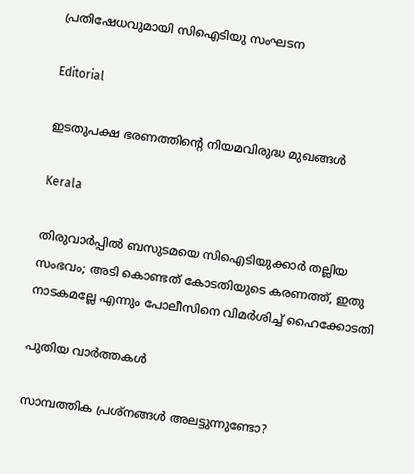പ്രതിഷേധവുമായി സിഐടിയു സംഘടന

Editorial

ഇടതുപക്ഷ ഭരണത്തിന്റെ നിയമവിരുദ്ധ മുഖങ്ങള്‍

Kerala

തിരുവാര്‍പ്പില്‍ ബസുടമയെ സിഐടിയുക്കാര്‍ തല്ലിയ സംഭവം; അടി കൊണ്ടത് കോടതിയുടെ കരണത്ത്, ഇതു നാടകമല്ലേ എന്നും പോലീസിനെ വിമര്‍ശിച്ച് ഹൈക്കോടതി

പുതിയ വാര്‍ത്തകള്‍

സാമ്പത്തിക പ്രശ്നങ്ങൾ അലട്ടുന്നുണ്ടോ?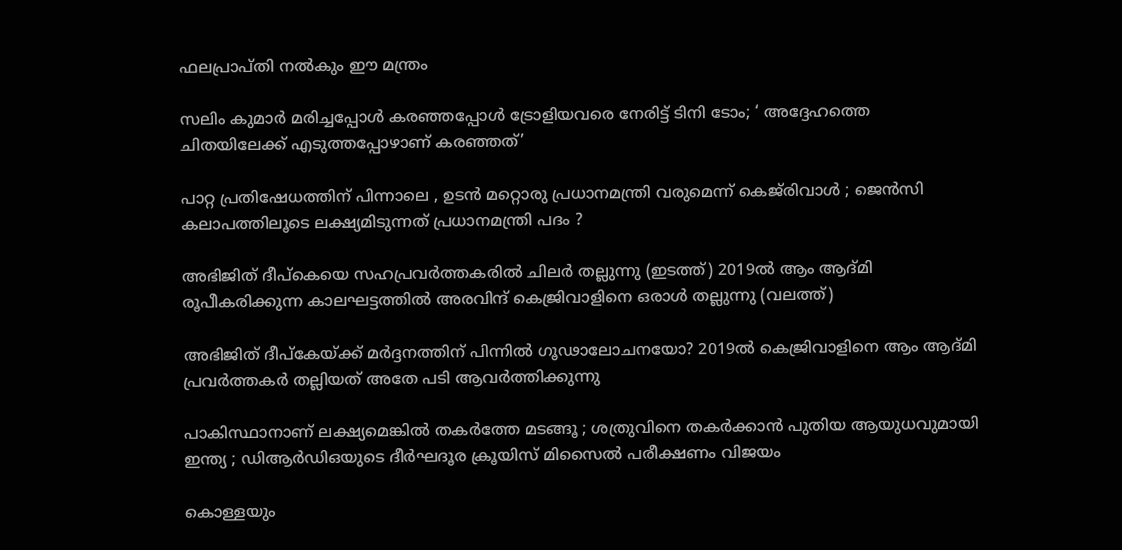ഫലപ്രാപ്തി നൽകും ഈ മന്ത്രം

സലിം കുമാര്‍ മരിച്ചപ്പോള്‍ കര‌ഞ്ഞപ്പോള്‍ ട്രോളിയവരെ നേരിട്ട് ടിനി ടോം; ‘ അദ്ദേഹത്തെ ചിതയിലേക്ക് എടുത്തപ്പോഴാണ് കരഞ്ഞത്’

പാറ്റ പ്രതിഷേധത്തിന് പിന്നാലെ , ഉടൻ മറ്റൊരു പ്രധാനമന്ത്രി വരുമെന്ന് കെജ്‌രിവാൾ ; ജെൻസി കലാപത്തിലൂടെ ലക്ഷ്യമിടുന്നത് പ്രധാനമന്ത്രി പദം ?

അഭിജിത് ദീപ്കെയെ സഹപ്രവര്‍ത്തകരില്‍ ചിലര്‍ തല്ലുന്നു (ഇടത്ത്) 2019ല്‍ ആം ആദ്മി രൂപീകരിക്കുന്ന കാലഘട്ടത്തില്‍ അരവിന്ദ് കെജ്രിവാളിനെ ഒരാള്‍ തല്ലുന്നു (വലത്ത്)

അഭിജിത് ദീപ്കേയ്‌ക്ക് മര്‍ദ്ദനത്തിന് പിന്നില്‍ ഗൂഢാലോചനയോ? 2019ല്‍ കെജ്രിവാളിനെ ആം ആദ്മി പ്രവര്‍ത്തകര്‍ തല്ലിയത് അതേ പടി ആവര്‍ത്തിക്കുന്നു

പാകിസ്ഥാനാണ് ലക്ഷ്യമെങ്കിൽ തകർത്തേ മടങ്ങൂ ; ശത്രുവിനെ തകർക്കാൻ പുതിയ ആയുധവുമായി ഇന്ത്യ ; ഡിആർഡിഒയുടെ ദീർഘദൂര ക്രൂയിസ് മിസൈൽ പരീക്ഷണം വിജയം

കൊള്ളയും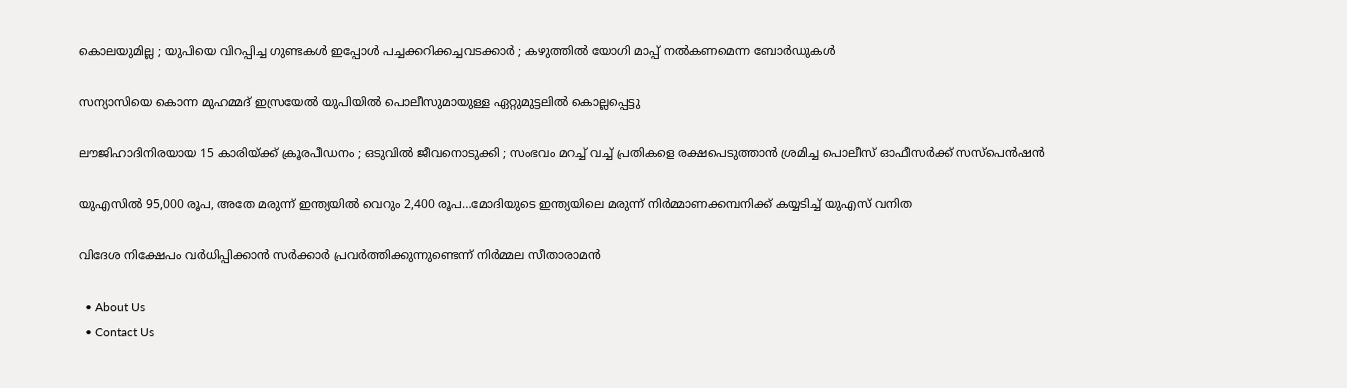കൊലയുമില്ല ; യുപിയെ വിറപ്പിച്ച ഗുണ്ടകൾ ഇപ്പോൾ പച്ചക്കറിക്കച്ചവടക്കാർ ; കഴുത്തിൽ യോഗി മാപ്പ് നൽകണമെന്ന ബോർഡുകൾ

സന്യാസിയെ കൊന്ന മുഹമ്മദ് ഇസ്രയേല്‍ യുപിയില്‍ പൊലീസുമായുള്ള ഏറ്റുമുട്ടലില്‍ കൊല്ലപ്പെട്ടു

ലൗജിഹാദിനിരയായ 15 കാരിയ്‌ക്ക് ക്രൂരപീഡനം ; ഒടുവിൽ ജീവനൊടുക്കി ; സംഭവം മറച്ച് വച്ച് പ്രതികളെ രക്ഷപെടുത്താൻ ശ്രമിച്ച പൊലീസ് ഓഫീസർക്ക് സസ്പെൻഷൻ

യുഎസില്‍ 95,000 രൂപ, അതേ മരുന്ന് ഇന്ത്യയില്‍ വെറും 2,400 രൂപ…മോദിയുടെ ഇന്ത്യയിലെ മരുന്ന് നിര്‍മ്മാണക്കമ്പനിക്ക് കയ്യടിച്ച് യുഎസ് വനിത

വിദേശ നിക്ഷേപം വർധിപ്പിക്കാൻ സർക്കാർ പ്രവർത്തിക്കുന്നുണ്ടെന്ന് നിർമ്മല സീതാരാമൻ

  • About Us
  • Contact Us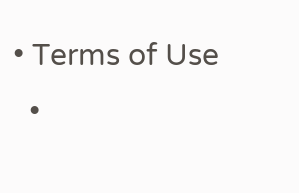• Terms of Use
  •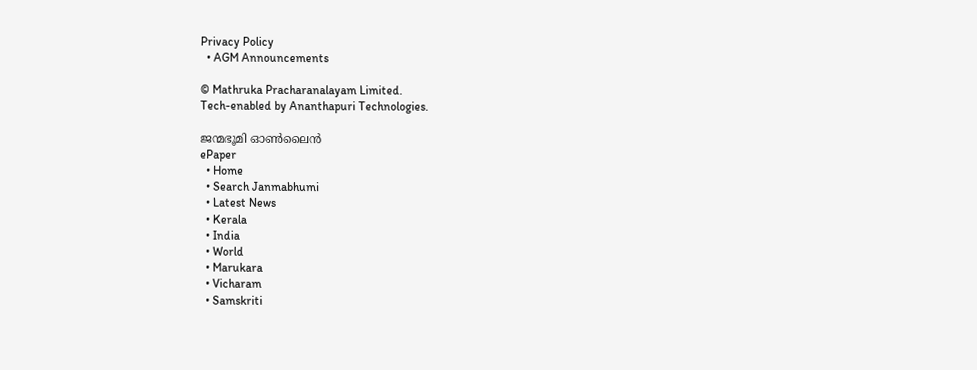Privacy Policy
  • AGM Announcements

© Mathruka Pracharanalayam Limited.
Tech-enabled by Ananthapuri Technologies.

ജന്മഭൂമി ഓണ്‍ലൈന്‍
ePaper
  • Home
  • Search Janmabhumi
  • Latest News
  • Kerala
  • India
  • World
  • Marukara
  • Vicharam
  • Samskriti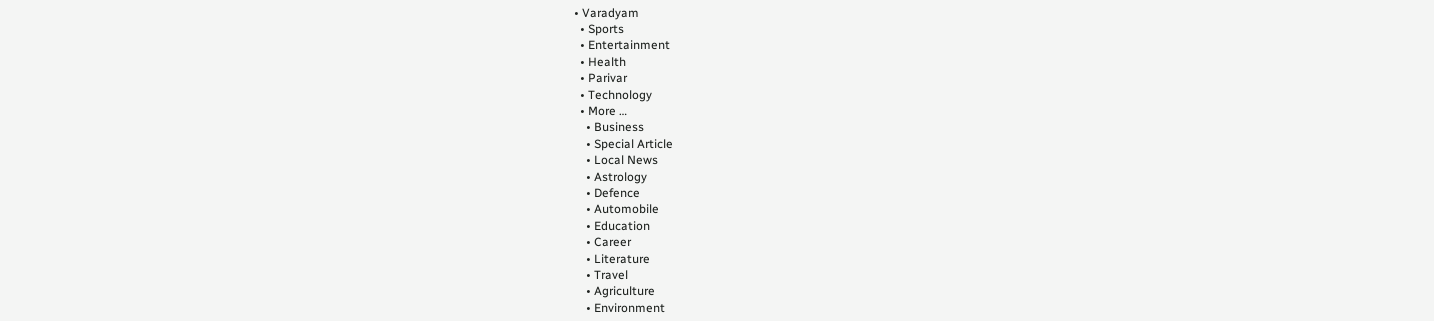• Varadyam
  • Sports
  • Entertainment
  • Health
  • Parivar
  • Technology
  • More …
    • Business
    • Special Article
    • Local News
    • Astrology
    • Defence
    • Automobile
    • Education
    • Career
    • Literature
    • Travel
    • Agriculture
    • Environment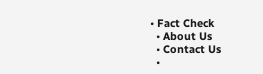• Fact Check
  • About Us
  • Contact Us
  •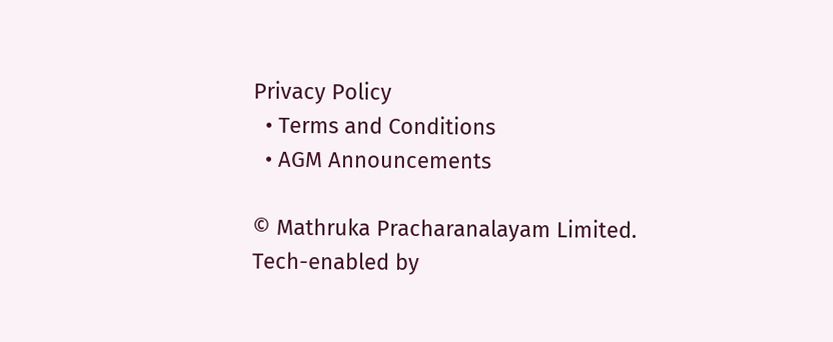Privacy Policy
  • Terms and Conditions
  • AGM Announcements

© Mathruka Pracharanalayam Limited.
Tech-enabled by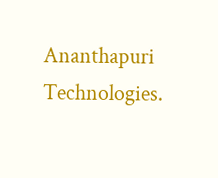Ananthapuri Technologies.